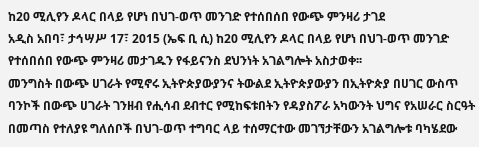ከ20 ሚሊየን ዶላር በላይ የሆነ በህገ-ወጥ መንገድ የተሰበሰበ የውጭ ምንዛሪ ታገደ
አዲስ አበባ፣ ታኅሣሥ 17፣ 2015 (ኤፍ ቢ ሲ) ከ20 ሚሊየን ዶላር በላይ የሆነ በህገ-ወጥ መንገድ የተሰበሰበ የውጭ ምንዛሪ መታገዱን የፋይናንስ ደህንነት አገልግሎት አስታወቀ፡፡
መንግስት በውጭ ሀገራት የሚኖሩ ኢትዮጵያውያንና ትውልደ ኢትዮጵያውያን በኢትዮጵያ በሀገር ውስጥ ባንኮች በውጭ ሀገራት ገንዘብ የሒሳብ ደብተር የሚከፍቱበትን የዳያስፖራ አካውንት ህግና የአሠራር ስርዓት በመጣስ የተለያዩ ግለሰቦች በህገ-ወጥ ተግባር ላይ ተሰማርተው መገኘታቸውን አገልግሎቱ ባካሄደው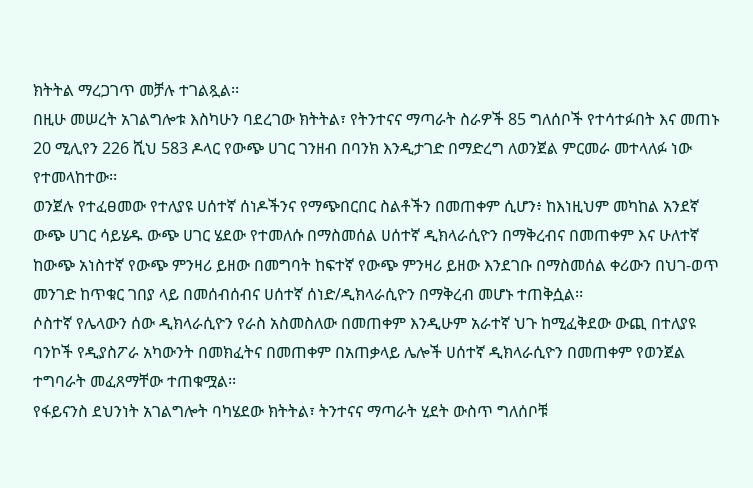ክትትል ማረጋገጥ መቻሉ ተገልጿል፡፡
በዚሁ መሠረት አገልግሎቱ እስካሁን ባደረገው ክትትል፣ የትንተናና ማጣራት ስራዎች 85 ግለሰቦች የተሳተፉበት እና መጠኑ 20 ሚሊየን 226 ሺህ 583 ዶላር የውጭ ሀገር ገንዘብ በባንክ እንዲታገድ በማድረግ ለወንጀል ምርመራ መተላለፉ ነው የተመላከተው፡፡
ወንጀሉ የተፈፀመው የተለያዩ ሀሰተኛ ሰነዶችንና የማጭበርበር ስልቶችን በመጠቀም ሲሆን፥ ከእነዚህም መካከል አንደኛ ውጭ ሀገር ሳይሄዱ ውጭ ሀገር ሄደው የተመለሱ በማስመሰል ሀሰተኛ ዲክላራሲዮን በማቅረብና በመጠቀም እና ሁለተኛ ከውጭ አነስተኛ የውጭ ምንዛሪ ይዘው በመግባት ከፍተኛ የውጭ ምንዛሪ ይዘው እንደገቡ በማስመሰል ቀሪውን በህገ-ወጥ መንገድ ከጥቁር ገበያ ላይ በመሰብሰብና ሀሰተኛ ሰነድ/ዲክላራሲዮን በማቅረብ መሆኑ ተጠቅሷል፡፡
ሶስተኛ የሌላውን ሰው ዲክላራሲዮን የራስ አስመስለው በመጠቀም እንዲሁም አራተኛ ህጉ ከሚፈቅደው ውጪ በተለያዩ ባንኮች የዲያስፖራ አካውንት በመክፈትና በመጠቀም በአጠቃላይ ሌሎች ሀሰተኛ ዲክላራሲዮን በመጠቀም የወንጀል ተግባራት መፈጸማቸው ተጠቁሟል፡፡
የፋይናንስ ደህንነት አገልግሎት ባካሄደው ክትትል፣ ትንተናና ማጣራት ሂደት ውስጥ ግለሰቦቹ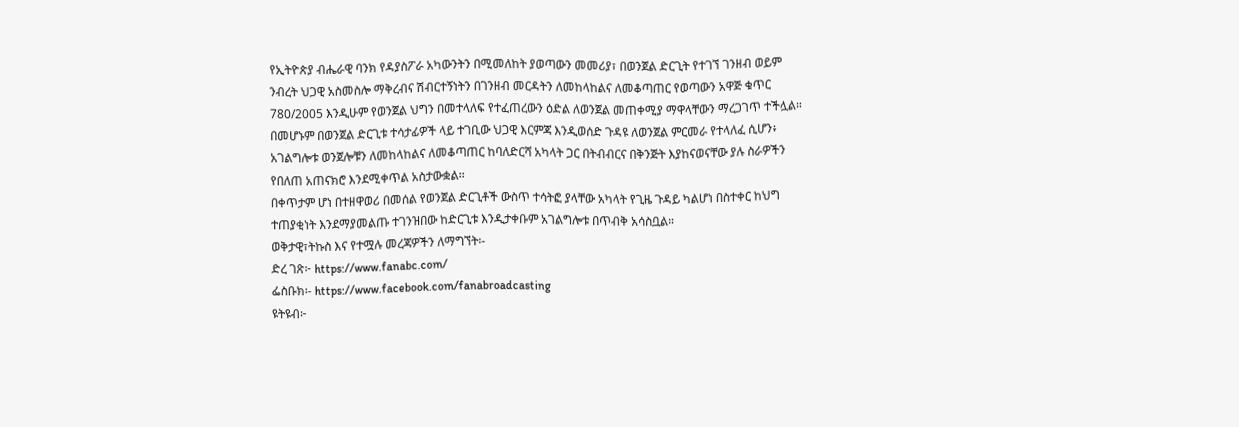የኢትዮጵያ ብሔራዊ ባንክ የዳያስፖራ አካውንትን በሚመለከት ያወጣውን መመሪያ፣ በወንጀል ድርጊት የተገኘ ገንዘብ ወይም ንብረት ህጋዊ አስመስሎ ማቅረብና ሽብርተኝነትን በገንዘብ መርዳትን ለመከላከልና ለመቆጣጠር የወጣውን አዋጅ ቁጥር 780/2005 እንዲሁም የወንጀል ህግን በመተላለፍ የተፈጠረውን ዕድል ለወንጀል መጠቀሚያ ማዋላቸውን ማረጋገጥ ተችሏል።
በመሆኑም በወንጀል ድርጊቱ ተሳታፊዎች ላይ ተገቢው ህጋዊ እርምጃ እንዲወሰድ ጉዳዩ ለወንጀል ምርመራ የተላለፈ ሲሆን፥ አገልግሎቱ ወንጀሎቹን ለመከላከልና ለመቆጣጠር ከባለድርሻ አካላት ጋር በትብብርና በቅንጅት እያከናወናቸው ያሉ ስራዎችን የበለጠ አጠናክሮ እንደሚቀጥል አስታውቋል፡፡
በቀጥታም ሆነ በተዘዋወሪ በመሰል የወንጀል ድርጊቶች ውስጥ ተሳትፎ ያላቸው አካላት የጊዜ ጉዳይ ካልሆነ በስተቀር ከህግ ተጠያቂነት እንደማያመልጡ ተገንዝበው ከድርጊቱ እንዲታቀቡም አገልግሎቱ በጥብቅ አሳስቧል።
ወቅታዊ፣ትኩስ እና የተሟሉ መረጃዎችን ለማግኘት፡-
ድረ ገጽ፦ https://www.fanabc.com/
ፌስቡክ፡- https://www.facebook.com/fanabroadcasting
ዩትዩብ፦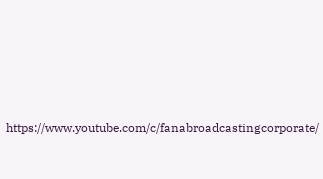https://www.youtube.com/c/fanabroadcastingcorporate/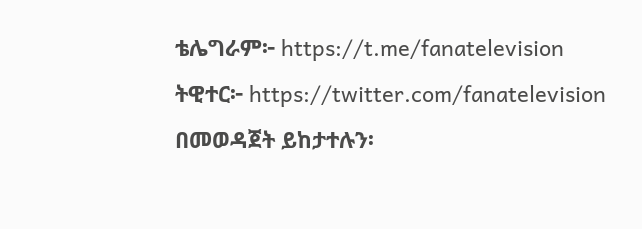ቴሌግራም፦ https://t.me/fanatelevision
ትዊተር፦ https://twitter.com/fanatelevision በመወዳጀት ይከታተሉን፡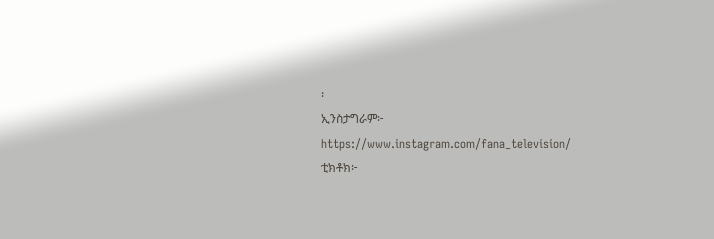፡
ኢንስታግራም፦ https://www.instagram.com/fana_television/
ቲክቶክ፦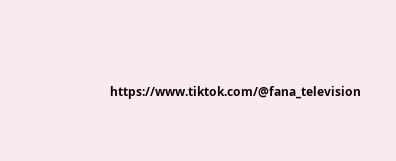https://www.tiktok.com/@fana_television